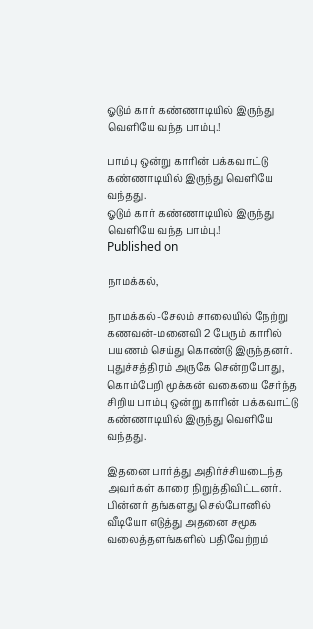ஓடும் கார் கண்ணாடியில் இருந்து வெளியே வந்த பாம்பு.!

பாம்பு ஒன்று காரின் பக்கவாட்டு கண்ணாடியில் இருந்து வெளியே வந்தது.
ஓடும் கார் கண்ணாடியில் இருந்து வெளியே வந்த பாம்பு.!
Published on

நாமக்கல்,

நாமக்கல்-சேலம் சாலையில் நேற்று கணவன்-மனைவி 2 பேரும் காரில் பயணம் செய்து கொண்டு இருந்தனர். புதுச்சத்திரம் அருகே சென்றபோது, கொம்பேறி மூக்கன் வகையை சேர்ந்த சிறிய பாம்பு ஒன்று காரின் பக்கவாட்டு கண்ணாடியில் இருந்து வெளியே வந்தது.

இதனை பார்த்து அதிர்ச்சியடைந்த அவர்கள் காரை நிறுத்திவிட்டனர். பின்னர் தங்களது செல்போனில் வீடியோ எடுத்து அதனை சமூக வலைத்தளங்களில் பதிவேற்றம்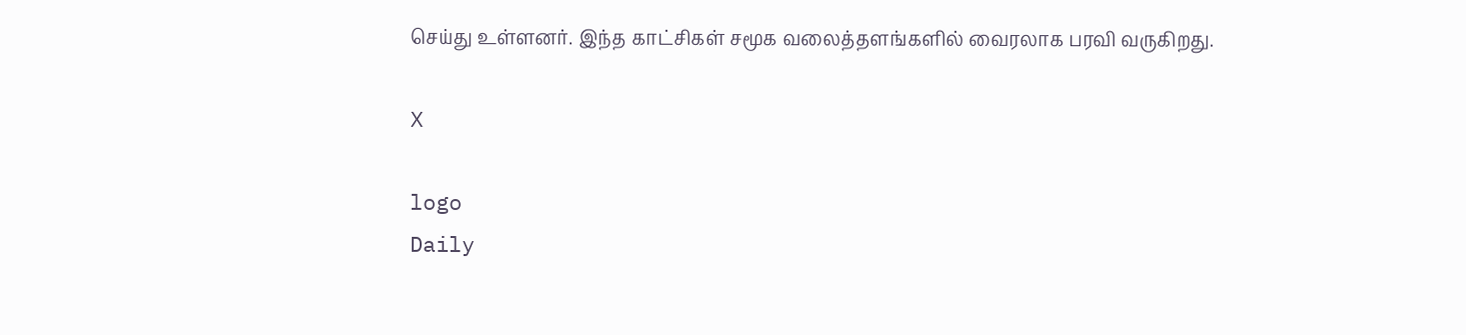செய்து உள்ளனர். இந்த காட்சிகள் சமூக வலைத்தளங்களில் வைரலாக பரவி வருகிறது.

X

logo
Daily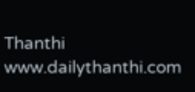Thanthi
www.dailythanthi.com